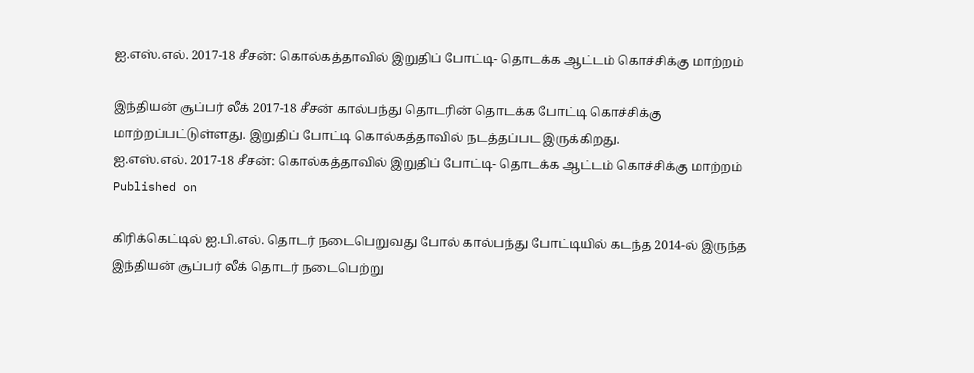ஐ.எஸ்.எல். 2017-18 சீசன்: கொல்கத்தாவில் இறுதிப் போட்டி- தொடக்க ஆட்டம் கொச்சிக்கு மாற்றம்

இந்தியன் சூப்பர் லீக் 2017-18 சீசன் கால்பந்து தொடரின் தொடக்க போட்டி கொச்சிக்கு மாற்றப்பட்டுள்ளது. இறுதிப் போட்டி கொல்கத்தாவில் நடத்தப்பட இருக்கிறது.
ஐ.எஸ்.எல். 2017-18 சீசன்: கொல்கத்தாவில் இறுதிப் போட்டி- தொடக்க ஆட்டம் கொச்சிக்கு மாற்றம்
Published on

கிரிக்கெட்டில் ஐ.பி.எல். தொடர் நடைபெறுவது போல் கால்பந்து போட்டியில் கடந்த 2014-ல் இருந்த இந்தியன் சூப்பர் லீக் தொடர் நடைபெற்று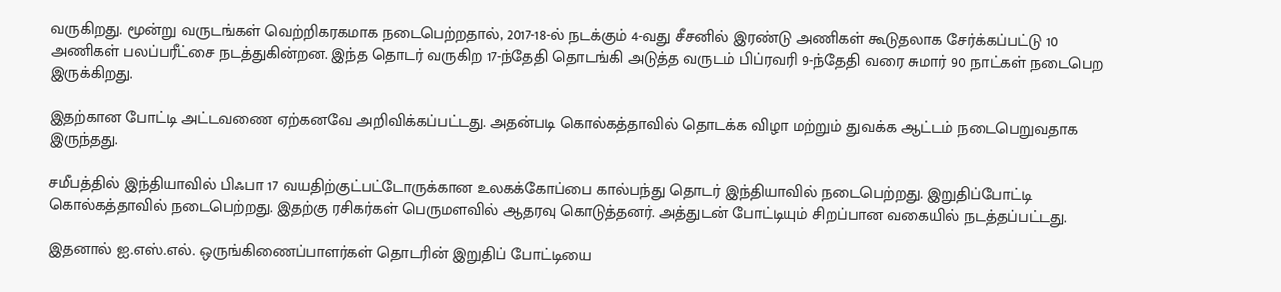வருகிறது. மூன்று வருடங்கள் வெற்றிகரகமாக நடைபெற்றதால், 2017-18-ல் நடக்கும் 4-வது சீசனில் இரண்டு அணிகள் கூடுதலாக சேர்க்கப்பட்டு 10 அணிகள் பலப்பரீட்சை நடத்துகின்றன. இந்த தொடர் வருகிற 17-ந்தேதி தொடங்கி அடுத்த வருடம் பிப்ரவரி 9-ந்தேதி வரை சுமார் 90 நாட்கள் நடைபெற இருக்கிறது.

இதற்கான போட்டி அட்டவணை ஏற்கனவே அறிவிக்கப்பட்டது. அதன்படி கொல்கத்தாவில் தொடக்க விழா மற்றும் துவக்க ஆட்டம் நடைபெறுவதாக இருந்தது.

சமீபத்தில் இந்தியாவில் பிஃபா 17 வயதிற்குட்பட்டோருக்கான உலகக்கோப்பை கால்பந்து தொடர் இந்தியாவில் நடைபெற்றது. இறுதிப்போட்டி கொல்கத்தாவில் நடைபெற்றது. இதற்கு ரசிகர்கள் பெருமளவில் ஆதரவு கொடுத்தனர். அத்துடன் போட்டியும் சிறப்பான வகையில் நடத்தப்பட்டது.

இதனால் ஐ.எஸ்.எல். ஒருங்கிணைப்பாளர்கள் தொடரின் இறுதிப் போட்டியை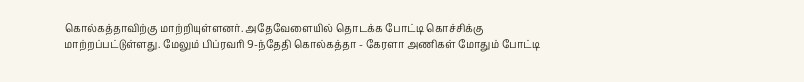கொல்கத்தாவிற்கு மாற்றியுள்ளனர். அதேவேளையில் தொடக்க போட்டி கொச்சிக்கு மாற்றப்பட்டுள்ளது. மேலும் பிப்ரவரி 9-ந்தேதி கொல்கத்தா - கேரளா அணிகள் மோதும் போட்டி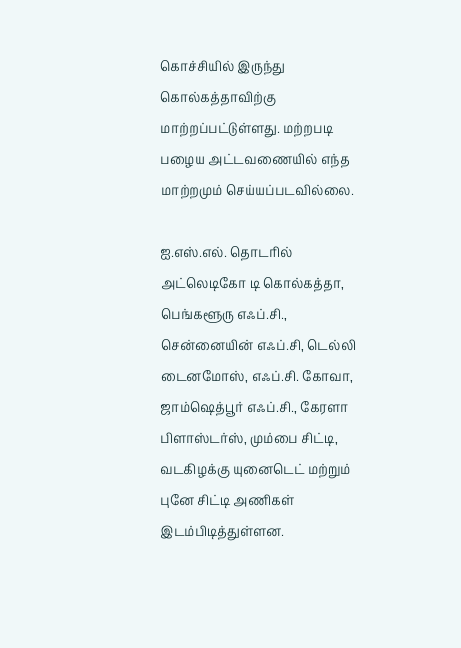கொச்சியில் இருந்து கொல்கத்தாவிற்கு மாற்றப்பட்டுள்ளது. மற்றபடி பழைய அட்டவணையில் எந்த மாற்றமும் செய்யப்படவில்லை.

ஐ.எஸ்.எல். தொடரில் அட்லெடிகோ டி கொல்கத்தா, பெங்களூரு எஃப்.சி., சென்னையின் எஃப்.சி, டெல்லி டைனமோஸ், எஃப்.சி. கோவா, ஜாம்ஷெத்பூர் எஃப்.சி., கேரளா பிளாஸ்டர்ஸ், மும்பை சிட்டி, வடகிழக்கு யுனைடெட் மற்றும் புனே சிட்டி அணிகள் இடம்பிடித்துள்ளன.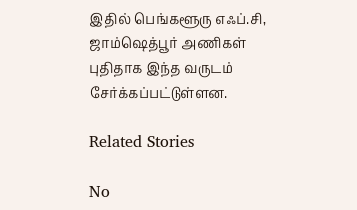இதில் பெங்களூரு எஃப்.சி, ஜாம்ஷெத்பூர் அணிகள் புதிதாக இந்த வருடம் சேர்க்கப்பட்டுள்ளன.

Related Stories

No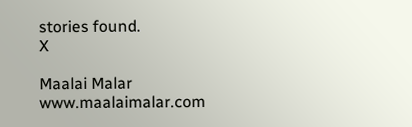stories found.
X

Maalai Malar
www.maalaimalar.com